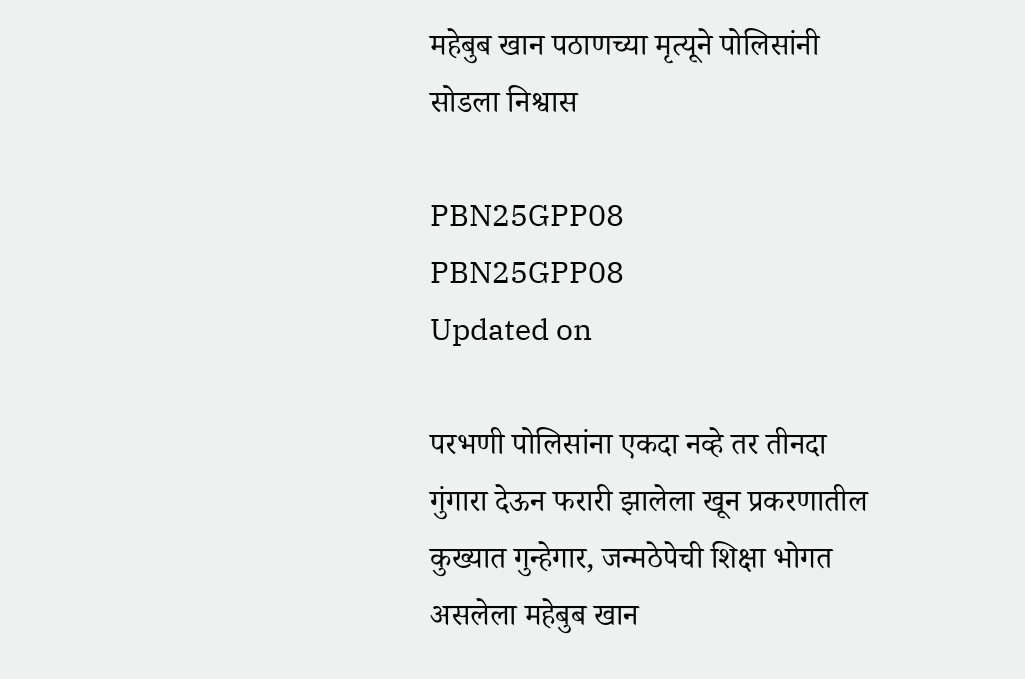महेबुब खान पठाणच्या मृत्यूने पोलिसांनी सोडला निश्वास

PBN25GPP08
PBN25GPP08
Updated on

परभणी पोलिसांना एकदा नव्हे तर तीनदा गुंगारा देऊन फरारी झालेला खून प्रकरणातील कुख्यात गुन्हेगार, जन्मठेपेची शिक्षा भोगत असलेला महेबुब खान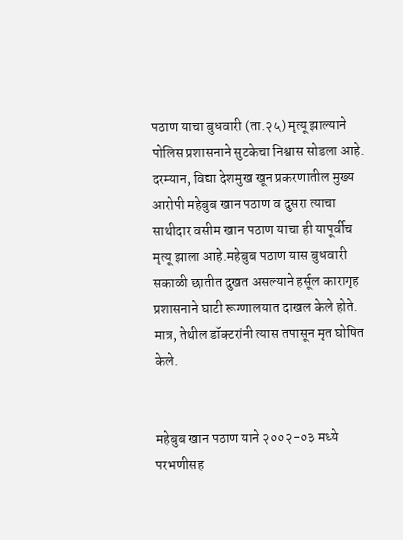पठाण याचा बुधवारी (ता.२५) मृत्यू झाल्याने पोलिस प्रशासनाने सुटकेचा निश्वास सोडला आहे. दरम्यान, विद्या देशमुख खून प्रकरणातील मुख्य आरोपी महेबुब खान पठाण व दुसरा त्याचा साथीदार वसीम खान पठाण याचा ही यापूर्वीच मृत्यू झाला आहे.महेबुब पठाण यास बुधवारी सकाळी छातीत दुखत असल्याने हर्सूल कारागृह प्रशासनाने घाटी रूग्णालयात दाखल केले होते. मात्र, तेथील डॉक्टरांनी त्यास तपासून मृत घोषित केले.


महेबुब खान पठाण याने २००२-०३ मध्ये परभणीसह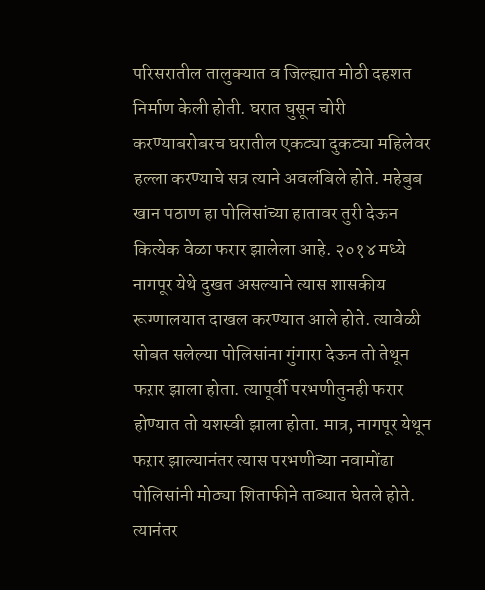परिसरातील तालुक्यात व जिल्ह्यात मोठी दहशत निर्माण केली होती. घरात घुसून चोरी करण्याबरोबरच घरातील एकट्या दुकट्या महिलेवर हल्ला करण्याचे सत्र त्याने अवलंबिले होते. महेबुब खान पठाण हा पोलिसांच्या हातावर तुरी देऊन कित्येक वेळा फरार झालेला आहे. २०१४ मध्ये नागपूर येथे दुखत असल्याने त्यास शासकीय रूग्णालयात दाखल करण्यात आले होते. त्यावेळी सोबत सलेल्या पोलिसांना गुंगारा देऊन तो तेथून फऱार झाला होता. त्यापूर्वी परभणीतुनही फरार होण्यात तो यशस्वी झाला होता. मात्र, नागपूर येथून फऱार झाल्यानंतर त्यास परभणीच्या नवामोंढा पोलिसांनी मोठ्या शिताफीने ताब्यात घेतले होते. त्यानंतर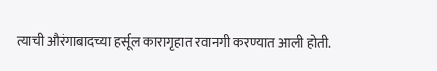त्याची औरंगाबादच्या हर्सूल कारागृहात रवानगी करण्यात आली होती.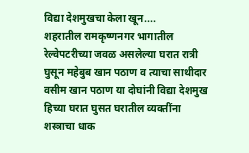विद्या देशमुखचा केला खून....
शहरातील रामकृष्णनगर भागातील रेल्वेपटरीच्या जवळ असलेल्या घरात रात्री घुसून महेबुब खान पठाण व त्याचा साथीदार वसीम खान पठाण या दोघांनी विद्या देशमुख हिच्या घरात घुसत घरातील व्यक्तींना शस्त्राचा धाक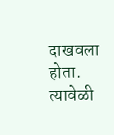दाखवला होता. त्यावेळी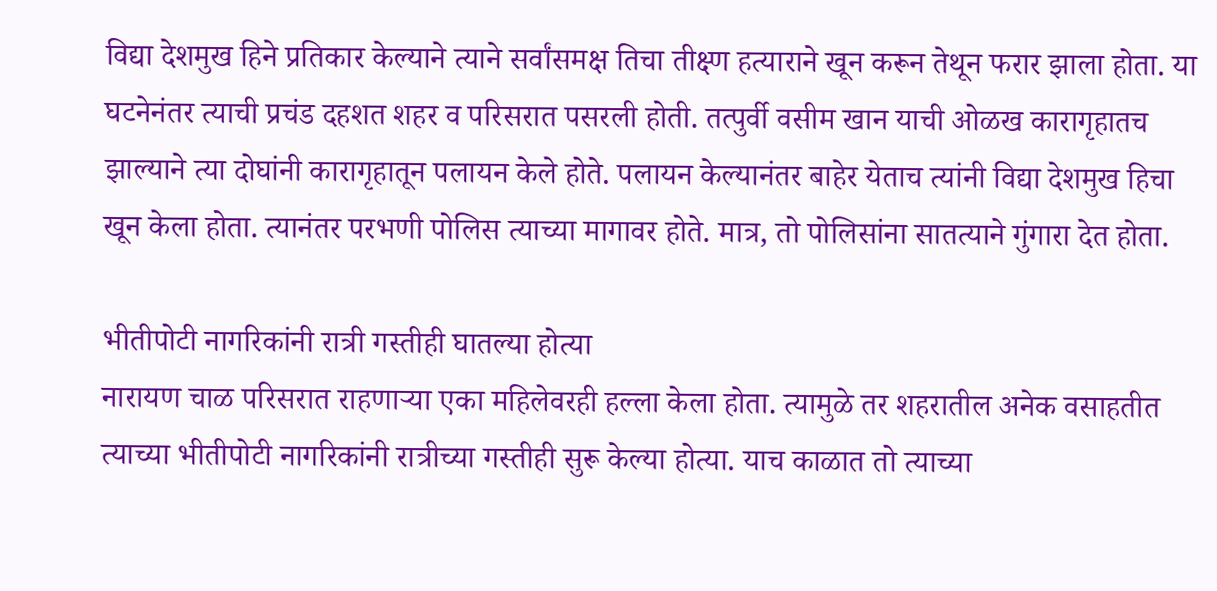विद्या देशमुख हिने प्रतिकार केल्याने त्याने सर्वांसमक्ष तिचा तीक्ष्ण हत्याराने खून करून तेथून फरार झाला होता. या घटनेनंतर त्याची प्रचंड दहशत शहर व परिसरात पसरली होती. तत्पुर्वी वसीम खान याची ओळख कारागृहातच झाल्याने त्या दोघांनी कारागृहातून पलायन केले होते. पलायन केल्यानंतर बाहेर येताच त्यांनी विद्या देशमुख हिचा खून केला होता. त्यानंतर परभणी पोलिस त्याच्या मागावर होते. मात्र, तो पोलिसांना सातत्याने गुंगारा देत होता.

भीतीपोटी नागरिकांनी रात्री गस्तीही घातल्या होत्या
नारायण चाळ परिसरात राहणाऱ्या एका महिलेवरही हल्ला केला होता. त्यामुळे तर शहरातील अनेक वसाहतीत त्याच्या भीतीपोटी नागरिकांनी रात्रीच्या गस्तीही सुरू केल्या होत्या. याच काळात तो त्याच्या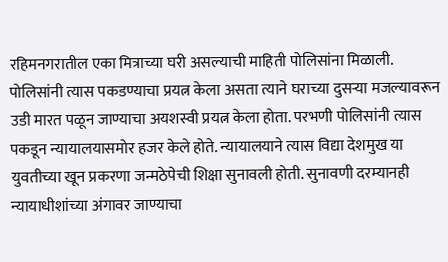रहिमनगरातील एका मित्राच्या घरी असल्याची माहिती पोलिसांना मिळाली. पोलिसांनी त्यास पकडण्याचा प्रयत्न केला असता त्याने घराच्या दुसऱ्या मजल्यावरून उडी मारत पळून जाण्याचा अयशस्वी प्रयत्न केला होता. परभणी पोलिसांनी त्यास पकडून न्यायालयासमोर हजर केले होते. न्यायालयाने त्यास विद्या देशमुख या युवतीच्या खून प्रकरणा जन्मठेपेची शिक्षा सुनावली होती. सुनावणी दरम्यानही न्यायाधीशांच्या अंगावर जाण्याचा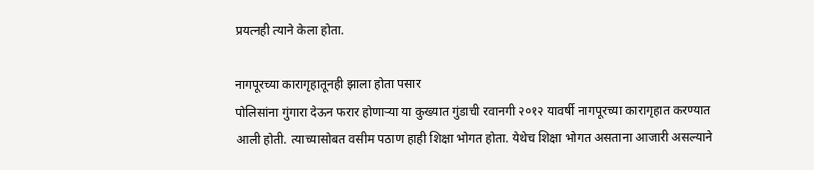प्रयत्नही त्याने केला होता.

नागपूरच्या कारागृहातूनही झाला होता पसार
पोलिसांना गुंगारा देऊन फरार होणाऱ्या या कुख्यात गुंडाची रवानगी २०१२ यावर्षी नागपूरच्या कारागृहात करण्यात आली होती. त्याच्यासोबत वसीम पठाण हाही शिक्षा भोगत होता. येथेच शिक्षा भोगत असताना आजारी असल्याने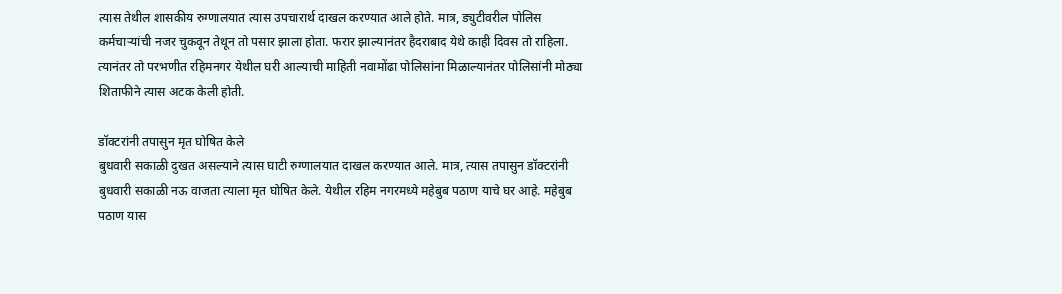त्यास तेथील शासकीय रुग्णालयात त्यास उपचारार्थ दाखल करण्यात आले होते. मात्र, ड्युटीवरील पोलिस कर्मचाऱ्यांची नजर चुकवून तेथून तो पसार झाला होता. फरार झाल्यानंतर हैदराबाद येथे काही दिवस तो राहिला. त्यानंतर तो परभणीत रहिमनगर येथील घरी आल्याची माहिती नवामोंढा पोलिसांना मिळाल्यानंतर पोलिसांनी मोठ्या शिताफीने त्यास अटक केली होती.

डॉक्टरांनी तपासुन मृत घोषित केले
बुधवारी सकाळी दुखत असल्याने त्यास घाटी रुग्णालयात दाखल करण्यात आले. मात्र, त्यास तपासुन डॉक्टरांनी बुधवारी सकाळी नऊ वाजता त्याला मृत घोषित केले. येथील रहिम नगरमध्ये महेबुब पठाण याचे घर आहे. महेबुब पठाण यास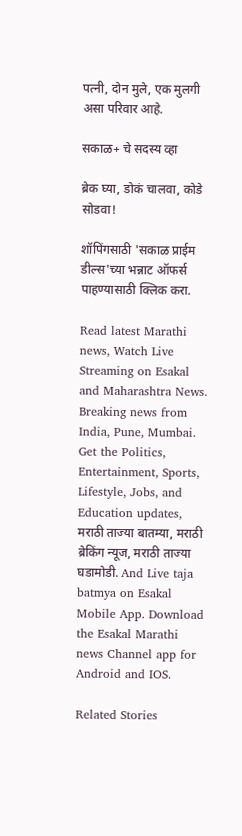पत्नी, दोन मुले, एक मुलगी असा परिवार आहे.

सकाळ+ चे सदस्य व्हा

ब्रेक घ्या, डोकं चालवा, कोडे सोडवा!

शॉपिंगसाठी 'सकाळ प्राईम डील्स'च्या भन्नाट ऑफर्स पाहण्यासाठी क्लिक करा.

Read latest Marathi news, Watch Live Streaming on Esakal and Maharashtra News. Breaking news from India, Pune, Mumbai. Get the Politics, Entertainment, Sports, Lifestyle, Jobs, and Education updates, मराठी ताज्या बातम्या, मराठी ब्रेकिंग न्यूज, मराठी ताज्या घडामोडी. And Live taja batmya on Esakal Mobile App. Download the Esakal Marathi news Channel app for Android and IOS.

Related Stories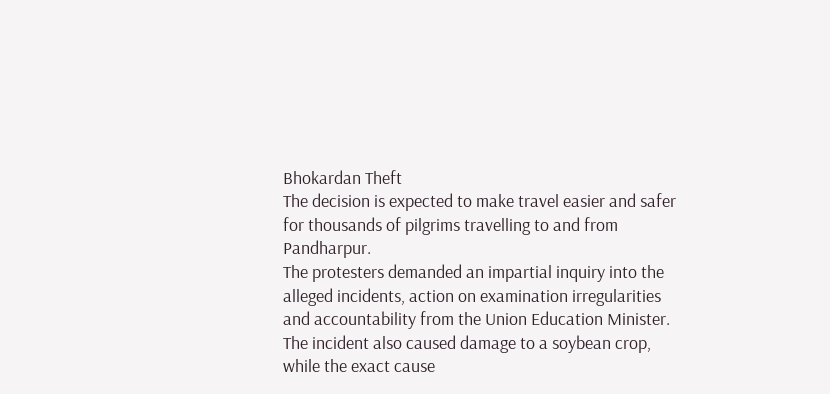Bhokardan Theft
The decision is expected to make travel easier and safer for thousands of pilgrims travelling to and from Pandharpur.
The protesters demanded an impartial inquiry into the alleged incidents, action on examination irregularities and accountability from the Union Education Minister.
The incident also caused damage to a soybean crop, while the exact cause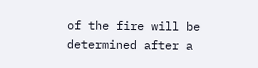of the fire will be determined after a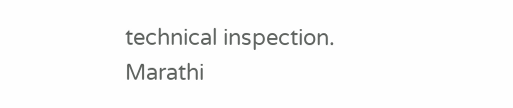technical inspection.
Marathi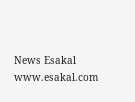News Esakal
www.esakal.com